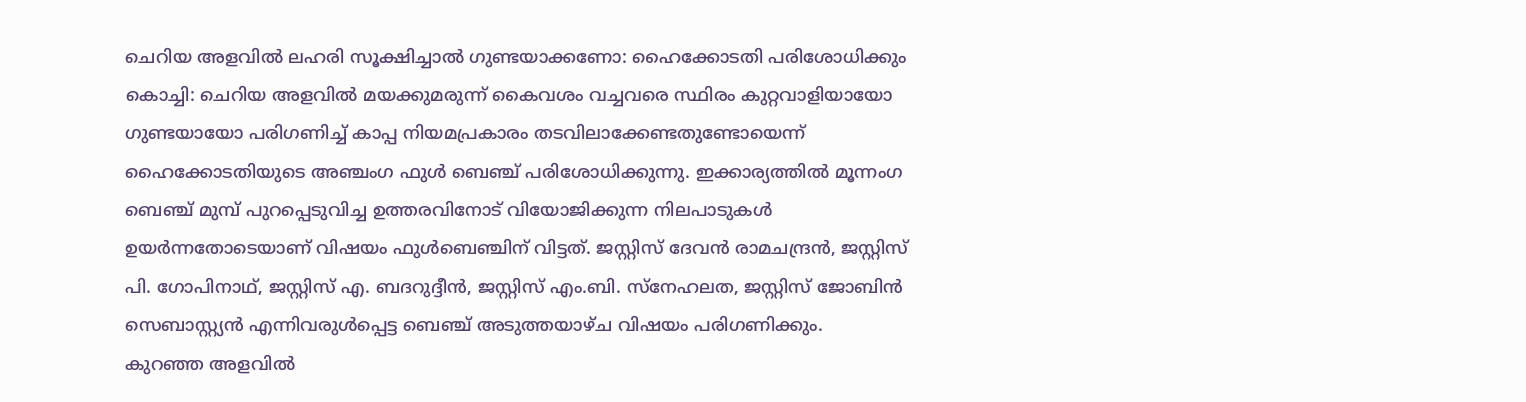ചെറിയ അളവിൽ ലഹരി സൂക്ഷിച്ചാൽ ഗുണ്ടയാക്കണോ: ഹൈക്കോടതി പരിശോധിക്കും
കൊച്ചി: ചെറിയ അളവിൽ മയക്കുമരുന്ന് കൈവശം വച്ചവരെ സ്ഥിരം കുറ്റവാളിയായോ ഗുണ്ടയായോ പരിഗണിച്ച് കാപ്പ നിയമപ്രകാരം തടവിലാക്കേണ്ടതുണ്ടോയെന്ന് ഹൈക്കോടതിയുടെ അഞ്ചംഗ ഫുൾ ബെഞ്ച് പരിശോധിക്കുന്നു. ഇക്കാര്യത്തിൽ മൂന്നംഗ ബെഞ്ച് മുമ്പ് പുറപ്പെടുവിച്ച ഉത്തരവിനോട് വിയോജിക്കുന്ന നിലപാടുകൾ ഉയർന്നതോടെയാണ് വിഷയം ഫുൾബെഞ്ചിന് വിട്ടത്. ജസ്റ്റിസ് ദേവൻ രാമചന്ദ്രൻ, ജസ്റ്റിസ് പി. ഗോപിനാഥ്, ജസ്റ്റിസ് എ. ബദറുദ്ദീൻ, ജസ്റ്റിസ് എം.ബി. സ്നേഹലത, ജസ്റ്റിസ് ജോബിൻ സെബാസ്റ്റ്യൻ എന്നിവരുൾപ്പെട്ട ബെഞ്ച് അടുത്തയാഴ്ച വിഷയം പരിഗണിക്കും.
കുറഞ്ഞ അളവിൽ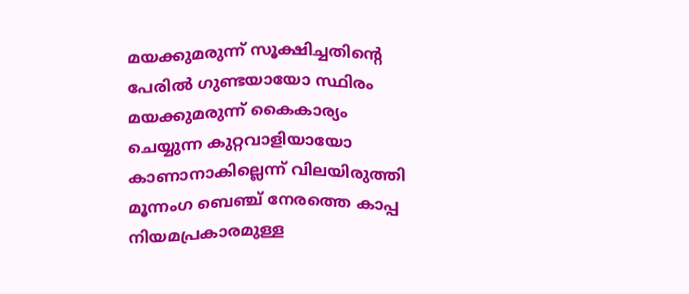മയക്കുമരുന്ന് സൂക്ഷിച്ചതിന്റെ പേരിൽ ഗുണ്ടയായോ സ്ഥിരം മയക്കുമരുന്ന് കൈകാര്യം ചെയ്യുന്ന കുറ്റവാളിയായോ കാണാനാകില്ലെന്ന് വിലയിരുത്തി മൂന്നംഗ ബെഞ്ച് നേരത്തെ കാപ്പ നിയമപ്രകാരമുള്ള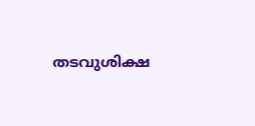തടവുശിക്ഷ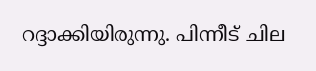റദ്ദാക്കിയിരുന്നു. പിന്നീട് ചില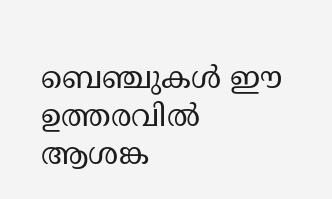ബെഞ്ചുകൾ ഈ ഉത്തരവിൽ ആശങ്ക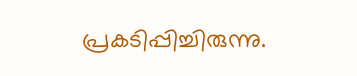പ്രകടിപ്പിച്ചിരുന്നു.